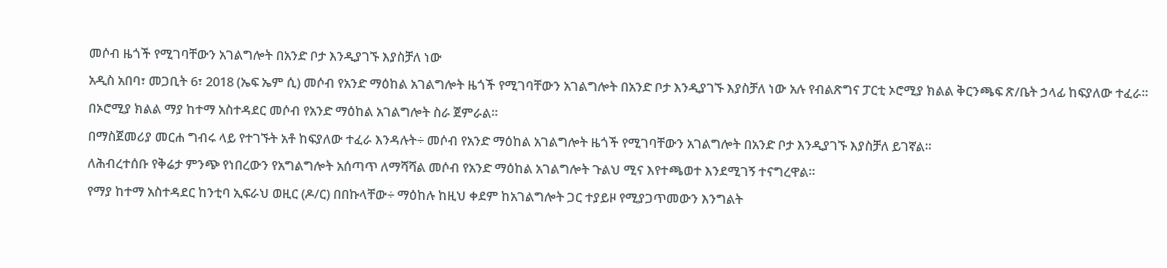መሶብ ዜጎች የሚገባቸውን አገልግሎት በአንድ ቦታ እንዲያገኙ እያስቻለ ነው
አዲስ አበባ፣ መጋቢት 6፣ 2018 (ኤፍ ኤም ሲ) መሶብ የአንድ ማዕከል አገልግሎት ዜጎች የሚገባቸውን አገልግሎት በአንድ ቦታ እንዲያገኙ እያስቻለ ነው አሉ የብልጽግና ፓርቲ ኦሮሚያ ክልል ቅርንጫፍ ጽ/ቤት ኃላፊ ከፍያለው ተፈራ።
በኦሮሚያ ክልል ማያ ከተማ አስተዳደር መሶብ የአንድ ማዕከል አገልግሎት ስራ ጀምራል።
በማስጀመሪያ መርሐ ግብሩ ላይ የተገኙት አቶ ከፍያለው ተፈራ እንዳሉት÷ መሶብ የአንድ ማዕከል አገልግሎት ዜጎች የሚገባቸውን አገልግሎት በአንድ ቦታ እንዲያገኙ እያስቻለ ይገኛል።
ለሕብረተሰቡ የቅሬታ ምንጭ የነበረውን የአግልግሎት አሰጣጥ ለማሻሻል መሶብ የአንድ ማዕከል አገልግሎት ጉልህ ሚና እየተጫወተ እንደሚገኝ ተናግረዋል።
የማያ ከተማ አስተዳደር ከንቲባ ኢፍራህ ወዚር (ዶ/ር) በበኩላቸው÷ ማዕከሉ ከዚህ ቀደም ከአገልግሎት ጋር ተያይዞ የሚያጋጥመውን እንግልት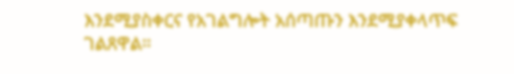እንደሚያስቀርና የአገልግሎት አሰጣጡን እንደሚያቀላጥፍ ገልጸዋል።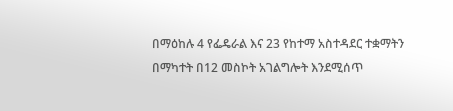በማዕከሉ 4 የፌዴራል እና 23 የከተማ አስተዳደር ተቋማትን በማካተት በ12 መስኮት አገልግሎት እንደሚሰጥ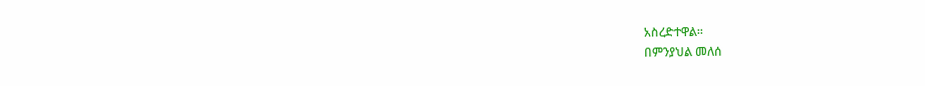አስረድተዋል።
በምንያህል መለሰ